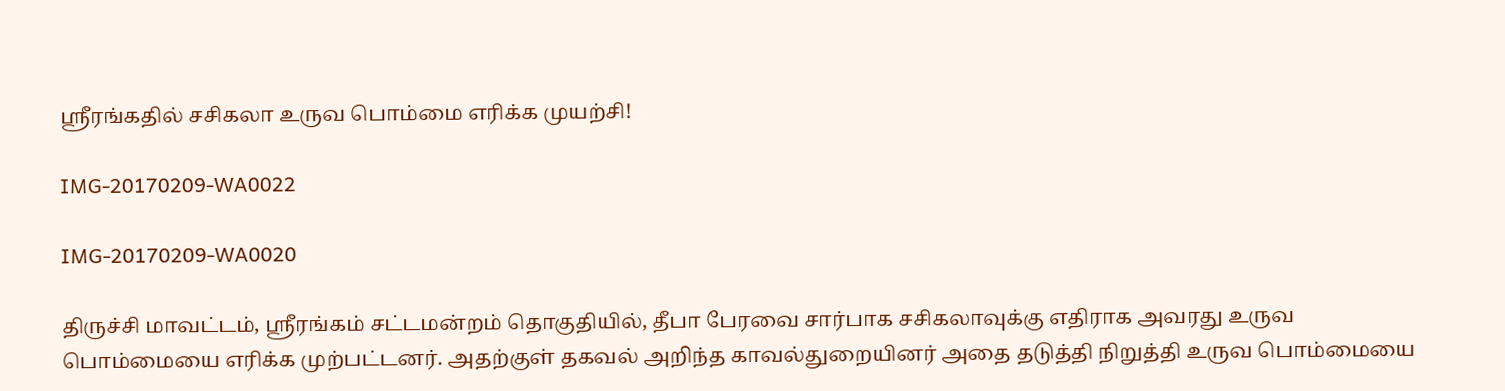ஸ்ரீரங்கதில் சசிகலா உருவ பொம்மை எரிக்க முயற்சி!

IMG-20170209-WA0022

IMG-20170209-WA0020

திருச்சி மாவட்டம், ஸ்ரீரங்கம் சட்டமன்றம் தொகுதியில், தீபா பேரவை சார்பாக சசிகலாவுக்கு எதிராக அவரது உருவ பொம்மையை எரிக்க முற்பட்டனர். அதற்குள் தகவல் அறிந்த காவல்துறையினர் அதை தடுத்தி நிறுத்தி உருவ பொம்மையை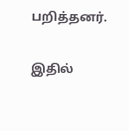பறித்தனர்.

இதில்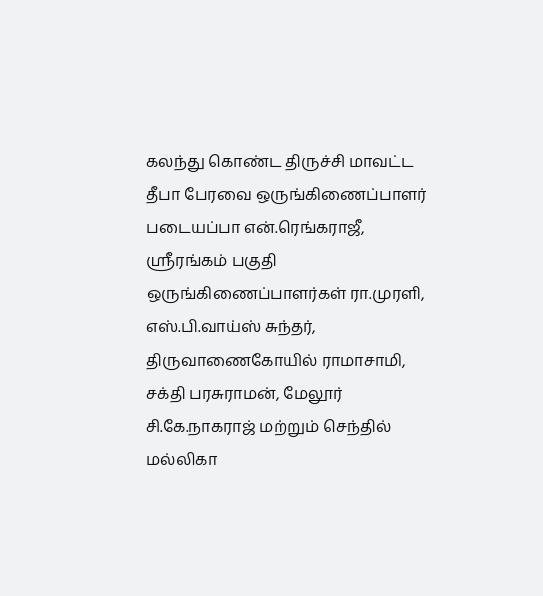கலந்து கொண்ட திருச்சி மாவட்ட தீபா பேரவை ஒருங்கிணைப்பாளர் படையப்பா என்.ரெங்கராஜீ, ஸ்ரீரங்கம் பகுதி ஒருங்கிணைப்பாளர்கள் ரா.முரளி, எஸ்.பி.வாய்ஸ் சுந்தர், திருவாணைகோயில் ராமாசாமி, சக்தி பரசுராமன், மேலூர் சி.கே.நாகராஜ் மற்றும் செந்தில் மல்லிகா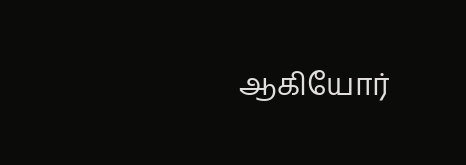ஆகியோர்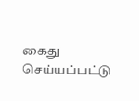கைது செய்யப்பட்டு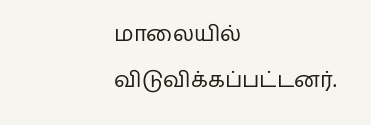மாலையில் விடுவிக்கப்பட்டனர்.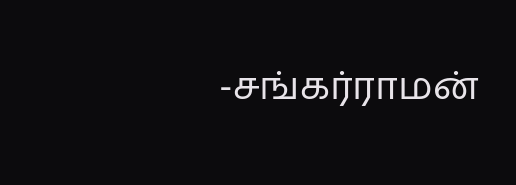-சங்கர்ராமன்